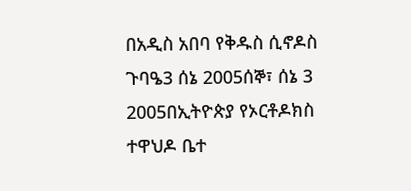በአዲስ አበባ የቅዱስ ሲኖዶስ ጉባዔ3 ሰኔ 2005ሰኞ፣ ሰኔ 3 2005በኢትዮጵያ የኦርቶዶክስ ተዋህዶ ቤተ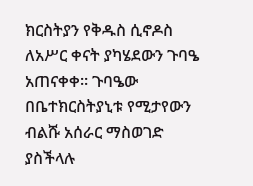ክርስትያን የቅዱስ ሲኖዶስ ለአሥር ቀናት ያካሄደውን ጉባዔ አጠናቀቀ። ጉባዔው በቤተክርስትያኒቱ የሚታየውን ብልሹ አሰራር ማስወገድ ያስችላሉ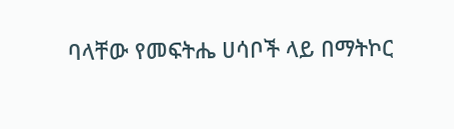ባላቸው የመፍትሔ ሀሳቦች ላይ በማትኮር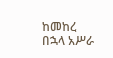ከመከረ በኋላ አሥራ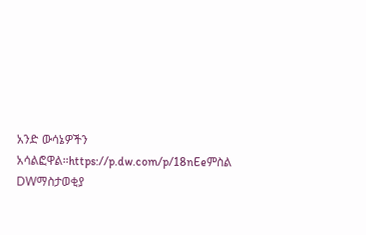አንድ ውሳኔዎችን አሳልፎዋል።https://p.dw.com/p/18nEeምስል DWማስታወቂያ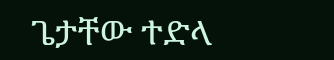ጌታቸው ተድላ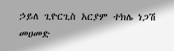ኃይለ ጊዮርጊስ አርያም ተክሌ ነጋሽ መሀመድ